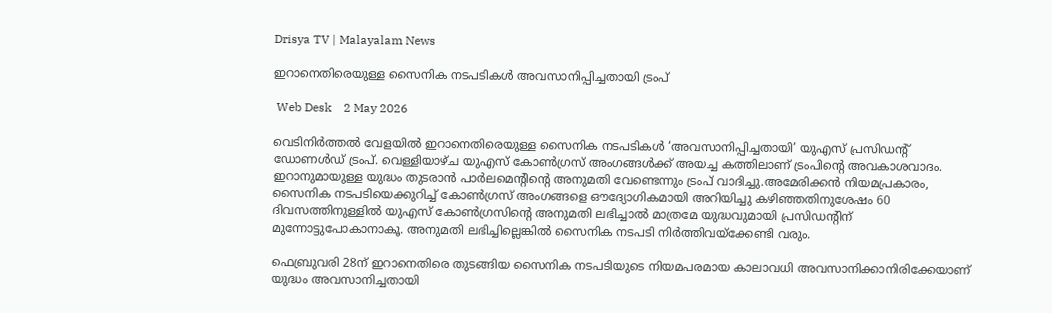Drisya TV | Malayalam News

ഇറാനെതിരെയുള്ള സൈനിക നടപടികൾ അവസാനിപ്പിച്ചതായി ട്രംപ്

 Web Desk    2 May 2026

വെടിനിർത്തൽ വേളയിൽ ഇറാനെതിരെയുള്ള സൈനിക നടപടികൾ ‘അവസാനിപ്പിച്ചതായി’ യുഎസ് പ്രസിഡന്റ് ഡോണൾഡ് ട്രംപ്. വെള്ളിയാഴ്ച യുഎസ് കോൺഗ്രസ് അംഗങ്ങൾക്ക് അയച്ച കത്തിലാണ് ട്രംപിന്റെ അവകാശവാദം. ഇറാനുമായുള്ള യുദ്ധം തുടരാൻ പാർലമെന്റിന്റെ അനുമതി വേണ്ടെന്നും ട്രംപ് വാദിച്ചു.അമേരിക്കൻ നിയമപ്രകാരം, സൈനിക നടപടിയെക്കുറിച്ച് കോൺഗ്രസ് അംഗങ്ങളെ ഔദ്യോഗികമായി അറിയിച്ചു കഴിഞ്ഞതിനുശേഷം 60 ദിവസത്തിനുള്ളിൽ യുഎസ് കോൺഗ്രസിന്റെ അനുമതി ലഭിച്ചാൽ മാത്രമേ യുദ്ധവുമായി പ്രസിഡന്റിന് മുന്നോട്ടുപോകാനാകൂ. അനുമതി ലഭിച്ചില്ലെങ്കിൽ സൈനിക നടപടി നിർത്തിവയ്ക്കേണ്ടി വരും.

ഫെബ്രുവരി 28ന് ഇറാനെതിരെ തുടങ്ങിയ സൈനിക നടപടിയുടെ നിയമപരമായ കാലാവധി അവസാനിക്കാനിരിക്കേയാണ് യുദ്ധം അവസാനിച്ചതായി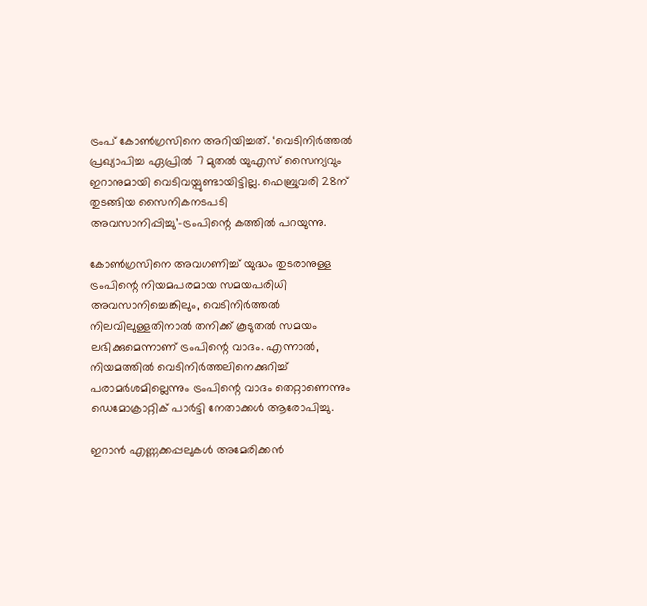ട്രംപ് കോൺഗ്രസിനെ അറിയിച്ചത്. ‘വെടിനിർത്തൽ പ്രഖ്യാപിച്ച ഏപ്രിൽ 7 മുതൽ യുഎസ് സൈന്യവും ഇറാനുമായി വെടിവയ്പുണ്ടായിട്ടില്ല. ഫെബ്രുവരി 28ന് തുടങ്ങിയ സൈനികനടപടി അവസാനിപ്പിച്ചു’–ട്രംപിന്റെ കത്തിൽ പറയുന്നു.

കോൺഗ്രസിനെ അവഗണിച്ച് യുദ്ധം തുടരാനുള്ള ട്രംപിന്റെ നിയമപരമായ സമയപരിധി അവസാനിച്ചെങ്കിലും, വെടിനിർത്തൽ നിലവിലുള്ളതിനാൽ തനിക്ക് കൂടുതൽ സമയം ലഭിക്കുമെന്നാണ് ട്രംപിന്റെ വാദം. എന്നാൽ, നിയമത്തിൽ വെടിനിർത്തലിനെക്കുറിച്ച് പരാമർശമില്ലെന്നും ട്രംപിന്റെ വാദം തെറ്റാണെന്നും ഡെമോക്രാറ്റിക് പാർട്ടി നേതാക്കൾ ആരോപിച്ചു.

ഇറാൻ എണ്ണക്കപ്പലുകൾ അമേരിക്കൻ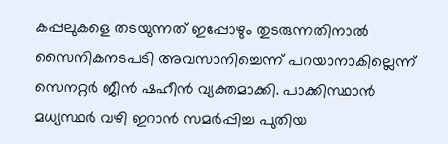കപ്പലുകളെ തടയുന്നത് ഇപ്പോഴും തുടരുന്നതിനാൽ സൈനികനടപടി അവസാനിച്ചെന്ന് പറയാനാകില്ലെന്ന് സെനറ്റർ ജീൻ ഷഹീൻ വ്യക്തമാക്കി. പാക്കിസ്ഥാൻ മധ്യസ്ഥർ വഴി ഇറാൻ സമർപ്പിച്ച പുതിയ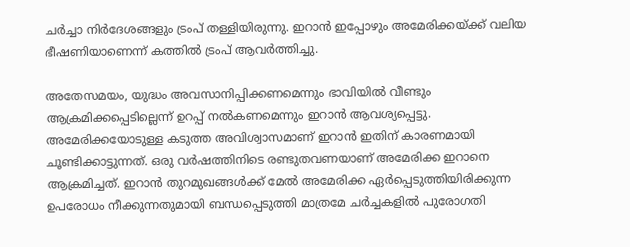ചർച്ചാ നിർദേശങ്ങളും ട്രംപ് തള്ളിയിരുന്നു. ഇറാൻ ഇപ്പോഴും അമേരിക്കയ്ക്ക് വലിയ ഭീഷണിയാണെന്ന് കത്തിൽ ട്രംപ് ആവർത്തിച്ചു.

അതേസമയം, യുദ്ധം അവസാനിപ്പിക്കണമെന്നും ഭാവിയിൽ വീണ്ടും ആക്രമിക്കപ്പെടില്ലെന്ന് ഉറപ്പ് നൽകണമെന്നും ഇറാൻ ആവശ്യപ്പെട്ടു. അമേരിക്കയോടുള്ള കടുത്ത അവിശ്വാസമാണ് ഇറാൻ ഇതിന് കാരണമായി ചൂണ്ടിക്കാട്ടുന്നത്. ഒരു വർഷത്തിനിടെ രണ്ടുതവണയാണ് അമേരിക്ക ഇറാനെ ആക്രമിച്ചത്. ഇറാൻ തുറമുഖങ്ങൾക്ക് മേൽ അമേരിക്ക ഏർപ്പെടുത്തിയിരിക്കുന്ന ഉപരോധം നീക്കുന്നതുമായി ബന്ധപ്പെടുത്തി മാത്രമേ ചർച്ചകളിൽ പുരോഗതി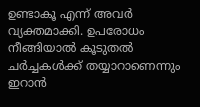ഉണ്ടാകൂ എന്ന് അവർ വ്യക്തമാക്കി. ഉപരോധം നീങ്ങിയാൽ കൂടുതൽ ചർച്ചകൾക്ക് തയ്യാറാണെന്നും ഇറാൻ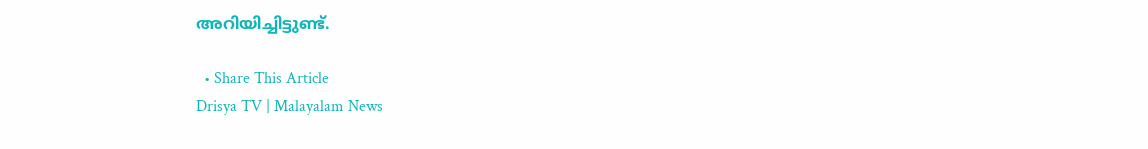അറിയിച്ചിട്ടുണ്ട്.

  • Share This Article
Drisya TV | Malayalam News